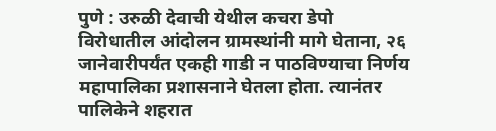पुणे : उरुळी देवाची येथील कचरा डेपो विरोधातील आंदोलन ग्रामस्थांनी मागे घेताना, २६ जानेवारीपर्यंत एकही गाडी न पाठविण्याचा निर्णय महापालिका प्रशासनाने घेतला होता. त्यानंतर पालिकेने शहरात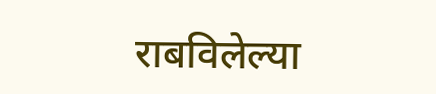राबविलेल्या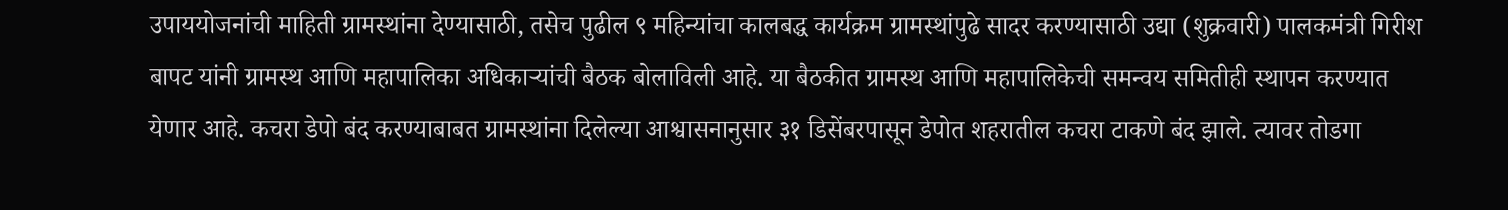उपाययोजनांची माहिती ग्रामस्थांना देण्यासाठी, तसेच पुढील ९ महिन्यांचा कालबद्ध कार्यक्रम ग्रामस्थांपुढे सादर करण्यासाठी उद्या (शुक्रवारी) पालकमंत्री गिरीश बापट यांनी ग्रामस्थ आणि महापालिका अधिकाऱ्यांची बैठक बोलाविली आहे. या बैठकीत ग्रामस्थ आणि महापालिकेची समन्वय समितीही स्थापन करण्यात येणार आहे. कचरा डेपो बंद करण्याबाबत ग्रामस्थांना दिलेल्या आश्वासनानुसार ३१ डिसेंबरपासून डेपोत शहरातील कचरा टाकणे बंद झाले. त्यावर तोडगा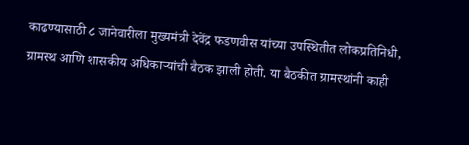काढण्यासाठी ८ जानेवारीला मुख्यमंत्री देवेंद्र फडणवीस यांच्या उपस्थितीत लोकप्रतिनिधी, ग्रामस्थ आणि शासकीय अधिकाऱ्यांची बैठक झाली होती. या बैठकीत ग्रामस्थांनी काही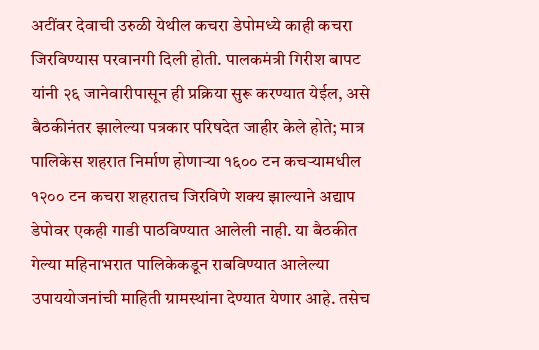अटींवर देवाची उरुळी येथील कचरा डेपोमध्ये काही कचरा जिरविण्यास परवानगी दिली होती. पालकमंत्री गिरीश बापट यांनी २६ जानेवारीपासून ही प्रक्रिया सुरू करण्यात येईल, असे बैठकीनंतर झालेल्या पत्रकार परिषदेत जाहीर केले होते; मात्र पालिकेस शहरात निर्माण होणाऱ्या १६०० टन कचऱ्यामधील १२०० टन कचरा शहरातच जिरविणे शक्य झाल्याने अद्याप डेपोवर एकही गाडी पाठविण्यात आलेली नाही. या बैठकीत गेल्या महिनाभरात पालिकेकडून राबविण्यात आलेल्या उपाययोजनांची माहिती ग्रामस्थांना देण्यात येणार आहे. तसेच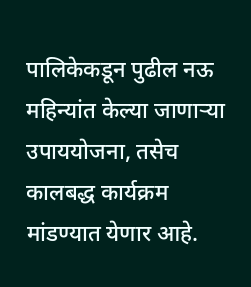पालिकेकडून पुढील नऊ महिन्यांत केल्या जाणाऱ्या उपाययोजना, तसेच कालबद्ध कार्यक्रम मांडण्यात येणार आहे.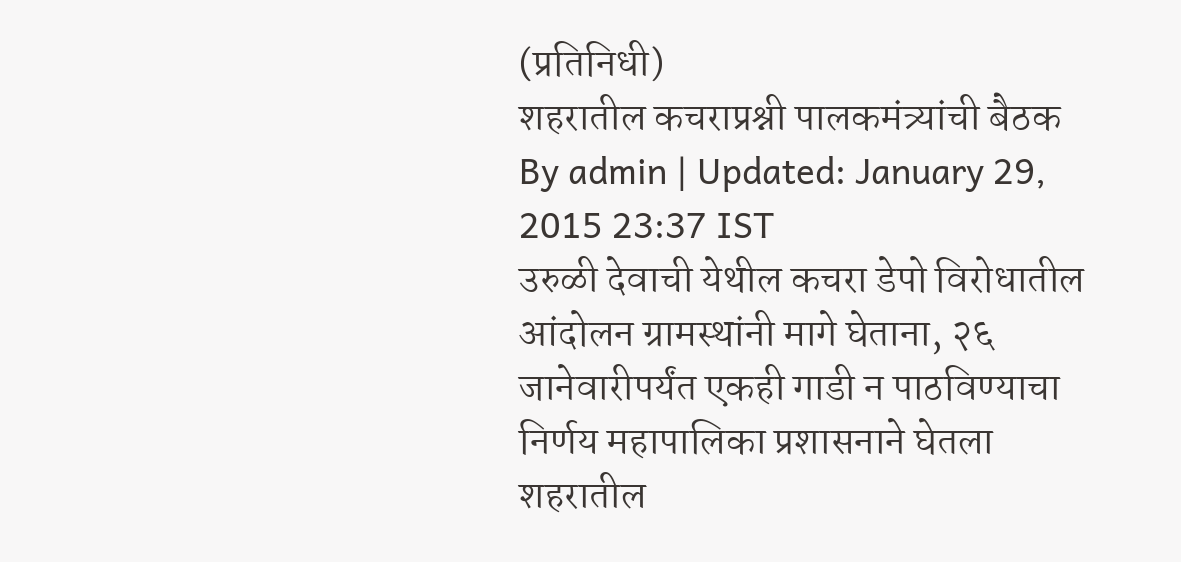(प्रतिनिधी)
शहरातील कचराप्रश्नी पालकमंत्र्यांची बैठक
By admin | Updated: January 29, 2015 23:37 IST
उरुळी देवाची येथील कचरा डेपो विरोधातील आंदोलन ग्रामस्थांनी मागे घेताना, २६ जानेवारीपर्यंत एकही गाडी न पाठविण्याचा निर्णय महापालिका प्रशासनाने घेतला
शहरातील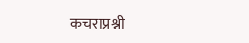कचराप्रश्नी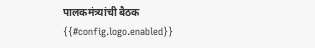पालकमंत्र्यांची बैठक
{{#config.logo.enabled}}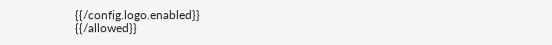{{/config.logo.enabled}}
{{/allowed}}